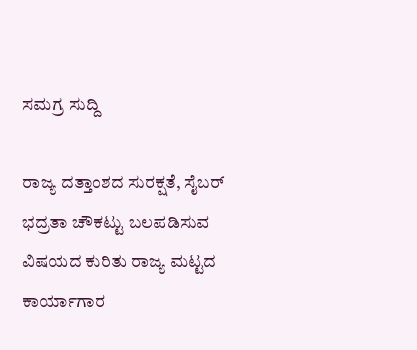ಸಮಗ್ರ ಸುದ್ದಿ

ರಾಜ್ಯ ದತ್ತಾಂಶದ ಸುರಕ್ಷತೆ, ಸೈಬರ್ ಭದ್ರತಾ ಚೌಕಟ್ಟು ಬಲಪಡಿಸುವ ವಿಷಯದ ಕುರಿತು ರಾಜ್ಯ ಮಟ್ಟದ ಕಾರ್ಯಾಗಾರ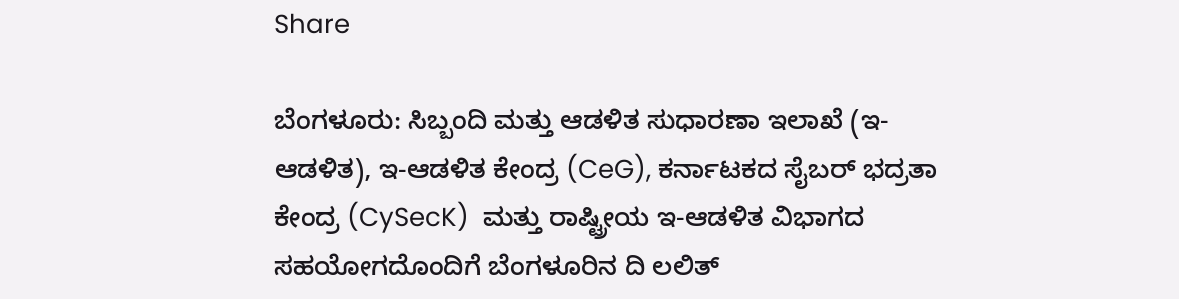Share

ಬೆಂಗಳೂರು: ಸಿಬ್ಬಂದಿ ಮತ್ತು ಆಡಳಿತ ಸುಧಾರಣಾ ಇಲಾಖೆ (ಇ-ಆಡಳಿತ), ಇ-ಆಡಳಿತ ಕೇಂದ್ರ (CeG), ಕರ್ನಾಟಕದ ಸೈಬರ್ ಭದ್ರತಾ ಕೇಂದ್ರ (CySecK)  ಮತ್ತು ರಾಷ್ಟ್ರೀಯ ಇ-ಆಡಳಿತ ವಿಭಾಗದ ಸಹಯೋಗದೊಂದಿಗೆ ಬೆಂಗಳೂರಿನ ದಿ ಲಲಿತ್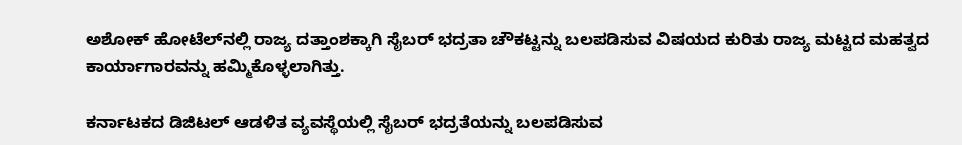ಅಶೋಕ್ ಹೋಟೆಲ್‍ನಲ್ಲಿ ರಾಜ್ಯ ದತ್ತಾಂಶಕ್ಕಾಗಿ ಸೈಬರ್ ಭದ್ರತಾ ಚೌಕಟ್ಟನ್ನು ಬಲಪಡಿಸುವ ವಿಷಯದ ಕುರಿತು ರಾಜ್ಯ ಮಟ್ಟದ ಮಹತ್ವದ ಕಾರ್ಯಾಗಾರವನ್ನು ಹಮ್ಮಿಕೊಳ್ಳಲಾಗಿತ್ತು.

ಕರ್ನಾಟಕದ ಡಿಜಿಟಲ್ ಆಡಳಿತ ವ್ಯವಸ್ಥೆಯಲ್ಲಿ ಸೈಬರ್ ಭದ್ರತೆಯನ್ನು ಬಲಪಡಿಸುವ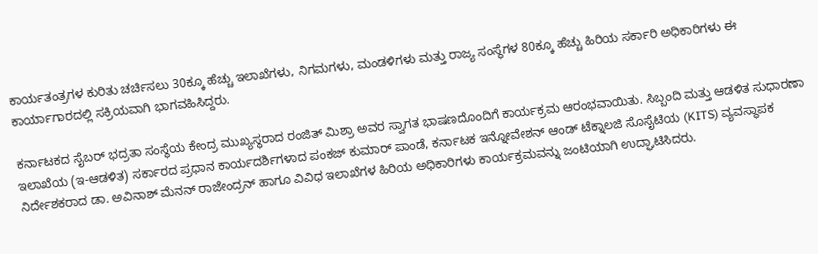ಕಾರ್ಯತಂತ್ರಗಳ ಕುರಿತು ಚರ್ಚಿಸಲು 30ಕ್ಕೂ ಹೆಚ್ಚು ಇಲಾಖೆಗಳು, ನಿಗಮಗಳು, ಮಂಡಳಿಗಳು ಮತ್ತು ರಾಜ್ಯ ಸಂಸ್ಥೆಗಳ 80ಕ್ಕೂ ಹೆಚ್ಚು ಹಿರಿಯ ಸರ್ಕಾರಿ ಅಧಿಕಾರಿಗಳು ಈ ಕಾರ್ಯಾಗಾರದಲ್ಲಿ ಸಕ್ರಿಯವಾಗಿ ಭಾಗವಹಿಸಿದ್ದರು.

ಕರ್ನಾಟಕದ ಸೈಬರ್ ಭದ್ರತಾ ಸಂಸ್ಥೆಯ ಕೇಂದ್ರ ಮುಖ್ಯಸ್ಥರಾದ ರಂಜಿತ್ ಮಿಶ್ರಾ ಅವರ ಸ್ವಾಗತ ಭಾಷಣದೊಂದಿಗೆ ಕಾರ್ಯಕ್ರಮ ಆರಂಭವಾಯಿತು. ಸಿಬ್ಬಂದಿ ಮತ್ತು ಆಡಳಿತ ಸುಧಾರಣಾ ಇಲಾಖೆಯ (ಇ-ಆಡಳಿತ) ಸರ್ಕಾರದ ಪ್ರಧಾನ ಕಾರ್ಯದರ್ಶಿಗಳಾದ ಪಂಕಜ್ ಕುಮಾರ್ ಪಾಂಡೆ, ಕರ್ನಾಟಕ ಇನ್ನೋವೇಶನ್ ಆಂಡ್ ಟೆಕ್ನಾಲಜಿ ಸೊಸೈಟಿಯ (KITS) ವ್ಯವಸ್ಥಾಪಕ ನಿರ್ದೇಶಕರಾದ ಡಾ. ಅವಿನಾಶ್ ಮೆನನ್ ರಾಜೇಂದ್ರನ್ ಹಾಗೂ ವಿವಿಧ ಇಲಾಖೆಗಳ ಹಿರಿಯ ಅಧಿಕಾರಿಗಳು ಕಾರ್ಯಕ್ರಮವನ್ನು ಜಂಟಿಯಾಗಿ ಉದ್ಘಾಟಿಸಿದರು.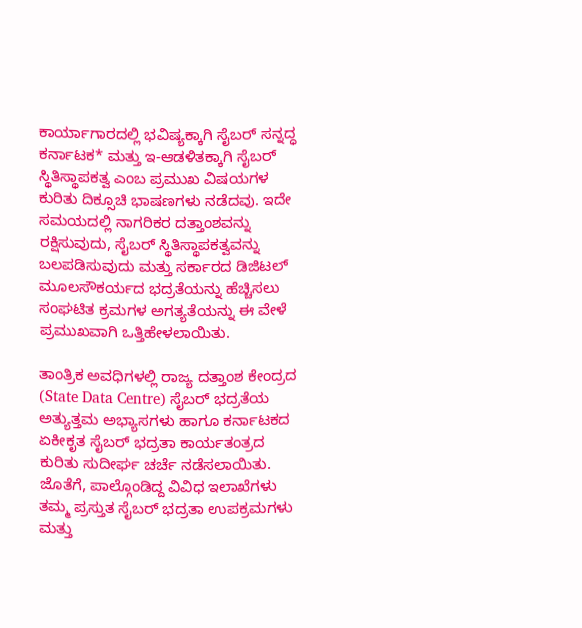ಕಾರ್ಯಾಗಾರದಲ್ಲಿ ಭವಿಷ್ಯಕ್ಕಾಗಿ ಸೈಬರ್ ಸನ್ನದ್ಧ ಕರ್ನಾಟಕ* ಮತ್ತು ಇ-ಆಡಳಿತಕ್ಕಾಗಿ ಸೈಬರ್ ಸ್ಥಿತಿಸ್ಥಾಪಕತ್ವ ಎಂಬ ಪ್ರಮುಖ ವಿಷಯಗಳ ಕುರಿತು ದಿಕ್ಸೂಚಿ ಭಾಷಣಗಳು ನಡೆದವು. ಇದೇ ಸಮಯದಲ್ಲಿ ನಾಗರಿಕರ ದತ್ತಾಂಶವನ್ನು ರಕ್ಷಿಸುವುದು, ಸೈಬರ್ ಸ್ಥಿತಿಸ್ಥಾಪಕತ್ವವನ್ನು ಬಲಪಡಿಸುವುದು ಮತ್ತು ಸರ್ಕಾರದ ಡಿಜಿಟಲ್ ಮೂಲಸೌಕರ್ಯದ ಭದ್ರತೆಯನ್ನು ಹೆಚ್ಚಿಸಲು ಸಂಘಟಿತ ಕ್ರಮಗಳ ಅಗತ್ಯತೆಯನ್ನು ಈ ವೇಳೆ ಪ್ರಮುಖವಾಗಿ ಒತ್ತಿಹೇಳಲಾಯಿತು.

ತಾಂತ್ರಿಕ ಅವಧಿಗಳಲ್ಲಿ ರಾಜ್ಯ ದತ್ತಾಂಶ ಕೇಂದ್ರದ (State Data Centre) ಸೈಬರ್ ಭದ್ರತೆಯ ಅತ್ಯುತ್ತಮ ಅಭ್ಯಾಸಗಳು ಹಾಗೂ ಕರ್ನಾಟಕದ ಏಕೀಕೃತ ಸೈಬರ್ ಭದ್ರತಾ ಕಾರ್ಯತಂತ್ರದ ಕುರಿತು ಸುದೀರ್ಘ ಚರ್ಚೆ ನಡೆಸಲಾಯಿತು. ಜೊತೆಗೆ, ಪಾಲ್ಗೊಂಡಿದ್ದ ವಿವಿಧ ಇಲಾಖೆಗಳು ತಮ್ಮ ಪ್ರಸ್ತುತ ಸೈಬರ್ ಭದ್ರತಾ ಉಪಕ್ರಮಗಳು ಮತ್ತು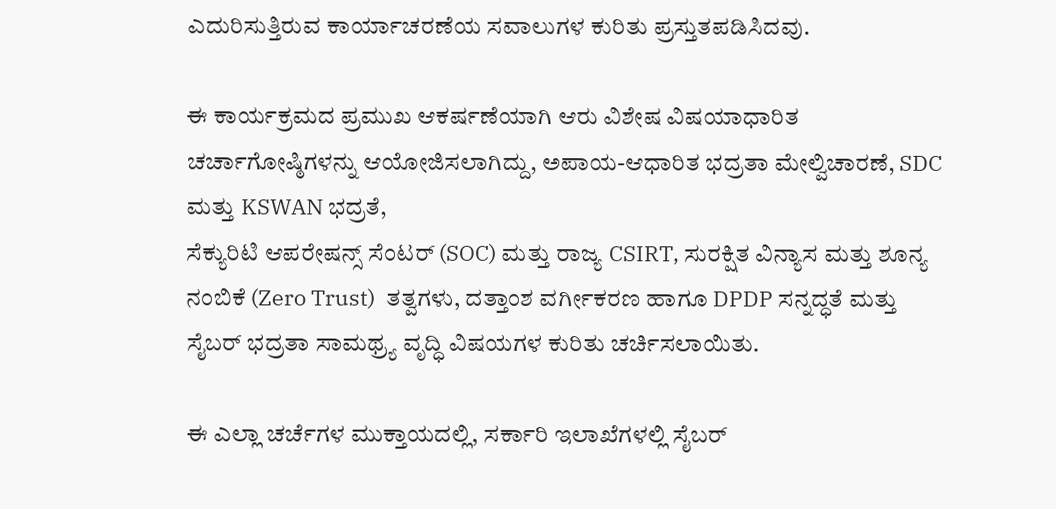ಎದುರಿಸುತ್ತಿರುವ ಕಾರ್ಯಾಚರಣೆಯ ಸವಾಲುಗಳ ಕುರಿತು ಪ್ರಸ್ತುತಪಡಿಸಿದವು.

ಈ ಕಾರ್ಯಕ್ರಮದ ಪ್ರಮುಖ ಆಕರ್ಷಣೆಯಾಗಿ ಆರು ವಿಶೇಷ ವಿಷಯಾಧಾರಿತ ಚರ್ಚಾಗೋಷ್ಠಿಗಳನ್ನು ಆಯೋಜಿಸಲಾಗಿದ್ದು, ಅಪಾಯ-ಆಧಾರಿತ ಭದ್ರತಾ ಮೇಲ್ವಿಚಾರಣೆ, SDC ಮತ್ತು KSWAN ಭದ್ರತೆ,
ಸೆಕ್ಯುರಿಟಿ ಆಪರೇಷನ್ಸ್ ಸೆಂಟರ್ (SOC) ಮತ್ತು ರಾಜ್ಯ CSIRT, ಸುರಕ್ಷಿತ ವಿನ್ಯಾಸ ಮತ್ತು ಶೂನ್ಯ ನಂಬಿಕೆ (Zero Trust)  ತತ್ವಗಳು, ದತ್ತಾಂಶ ವರ್ಗೀಕರಣ ಹಾಗೂ DPDP ಸನ್ನದ್ಧತೆ ಮತ್ತು ಸೈಬರ್ ಭದ್ರತಾ ಸಾಮಥ್ರ್ಯ ವೃದ್ಧಿ ವಿಷಯಗಳ ಕುರಿತು ಚರ್ಚಿಸಲಾಯಿತು.

ಈ ಎಲ್ಲಾ ಚರ್ಚೆಗಳ ಮುಕ್ತಾಯದಲ್ಲಿ, ಸರ್ಕಾರಿ ಇಲಾಖೆಗಳಲ್ಲಿ ಸೈಬರ್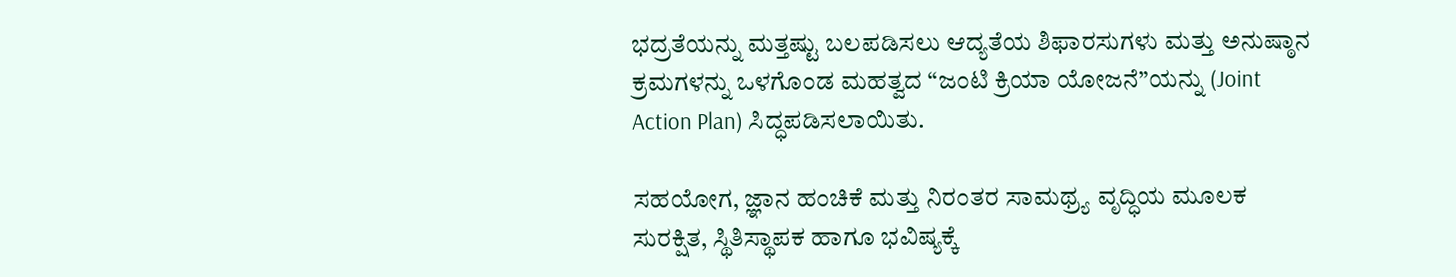ಭದ್ರತೆಯನ್ನು ಮತ್ತಷ್ಟು ಬಲಪಡಿಸಲು ಆದ್ಯತೆಯ ಶಿಫಾರಸುಗಳು ಮತ್ತು ಅನುಷ್ಠಾನ ಕ್ರಮಗಳನ್ನು ಒಳಗೊಂಡ ಮಹತ್ವದ “ಜಂಟಿ ಕ್ರಿಯಾ ಯೋಜನೆ”ಯನ್ನು (Joint Action Plan) ಸಿದ್ಧಪಡಿಸಲಾಯಿತು.

ಸಹಯೋಗ, ಜ್ಞಾನ ಹಂಚಿಕೆ ಮತ್ತು ನಿರಂತರ ಸಾಮಥ್ರ್ಯ ವೃದ್ಧಿಯ ಮೂಲಕ ಸುರಕ್ಷಿತ, ಸ್ಥಿತಿಸ್ಥಾಪಕ ಹಾಗೂ ಭವಿಷ್ಯಕ್ಕೆ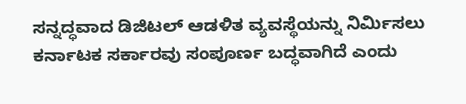ಸನ್ನದ್ಧವಾದ ಡಿಜಿಟಲ್ ಆಡಳಿತ ವ್ಯವಸ್ಥೆಯನ್ನು ನಿರ್ಮಿಸಲು ಕರ್ನಾಟಕ ಸರ್ಕಾರವು ಸಂಪೂರ್ಣ ಬದ್ಧವಾಗಿದೆ ಎಂದು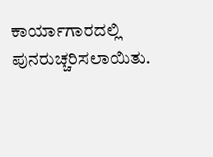ಕಾರ್ಯಾಗಾರದಲ್ಲಿ ಪುನರುಚ್ಚರಿಸಲಾಯಿತು.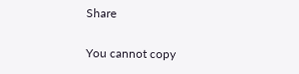Share

You cannot copy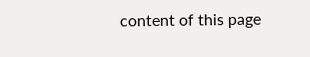content of this page